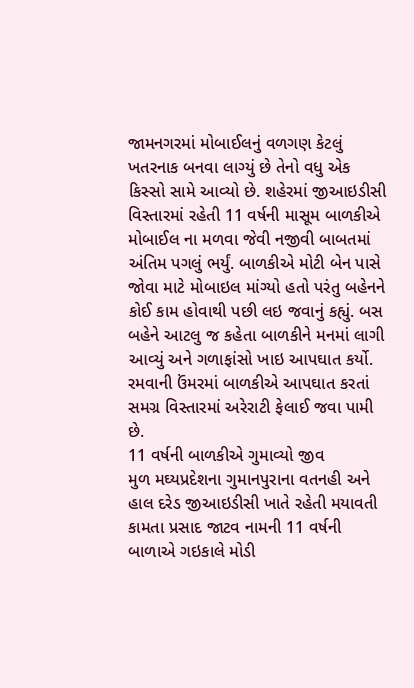જામનગરમાં મોબાઈલનું વળગણ કેટલું ખતરનાક બનવા લાગ્યું છે તેનો વધુ એક કિસ્સો સામે આવ્યો છે. શહેરમાં જીઆઇડીસી વિસ્તારમાં રહેતી 11 વર્ષની માસૂમ બાળકીએ મોબાઈલ ના મળવા જેવી નજીવી બાબતમાં અંતિમ પગલું ભર્યું. બાળકીએ મોટી બેન પાસે જોવા માટે મોબાઇલ માંગ્યો હતો પરંતુ બહેનને કોઈ કામ હોવાથી પછી લઇ જવાનું કહ્યું. બસ બહેને આટલુ જ કહેતા બાળકીને મનમાં લાગી આવ્યું અને ગળાફાંસો ખાઇ આપઘાત કર્યો. રમવાની ઉંમરમાં બાળકીએ આપઘાત કરતાં સમગ્ર વિસ્તારમાં અરેરાટી ફેલાઈ જવા પામી છે.
11 વર્ષની બાળકીએ ગુમાવ્યો જીવ
મુળ મઘ્યપ્રદેશના ગુમાનપુરાના વતનહી અને હાલ દરેડ જીઆઇડીસી ખાતે રહેતી મયાવતી કામતા પ્રસાદ જાટવ નામની 11 વર્ષની બાળાએ ગઇકાલે મોડી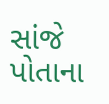સાંજે પોતાના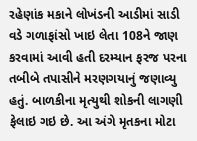રહેણાંક મકાને લોખંડની આડીમાં સાડી વડે ગળાફાંસો ખાઇ લેતા 108ને જાણ કરવામાં આવી હતી દરમ્યાન ફરજ પરના તબીબે તપાસીને મરણગયાનું જણાવ્યુ હતું. બાળકીના મૃત્યુથી શોકની લાગણી ફેલાઇ ગઇ છે. આ અંગે મૃતકના મોટા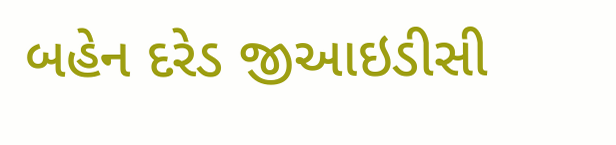બહેન દરેડ જીઆઇડીસી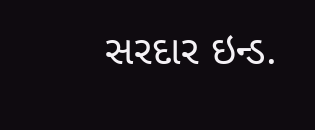સરદાર ઇન્ડ.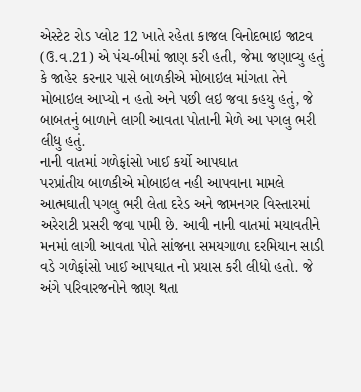એસ્ટેટ રોડ પ્લોટ 12 ખાતે રહેતા કાજલ વિનોદભાઇ જાટવ (ઉ.વ.21) એ પંચ-બીમાં જાણ કરી હતી, જેમા જણાવ્યુ હતું કે જાહેર કરનાર પાસે બાળકીએ મોબાઇલ માંગતા તેને મોબાઇલ આપ્યો ન હતો અને પછી લઇ જવા કહયુ હતું, જે બાબતનું બાળાને લાગી આવતા પોતાની મેળે આ પગલુ ભરી લીધુ હતું.
નાની વાતમાં ગળેફાંસો ખાઈ કર્યો આપઘાત
પરપ્રાંતીય બાળકીએ મોબાઇલ નહી આપવાના મામલે આત્મઘાતી પગલુ ભરી લેતા દરેડ અને જામનગર વિસ્તારમાં અરેરાટી પ્રસરી જવા પામી છે. આવી નાની વાતમાં મયાવતીને મનમાં લાગી આવતા પોતે સાંજના સમયગાળા દરમિયાન સાડી વડે ગળેફાંસો ખાઈ આપઘાત નો પ્રયાસ કરી લીધો હતો. જે અંગે પરિવારજનોને જાણ થતા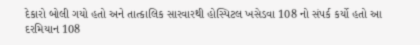દેકારો બોલી ગયો હતો અને તાત્કાલિક સારવારથી હોસ્પિટલ ખસેડવા 108 નો સંપર્ક કર્યો હતો આ દરમિયાન 108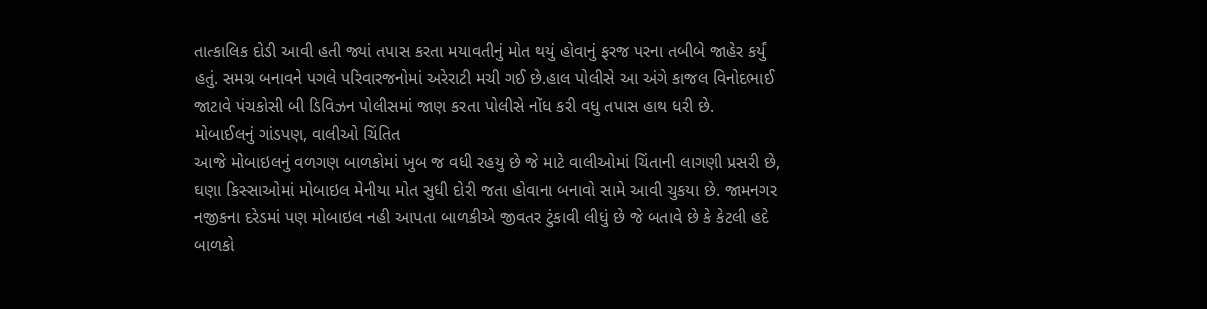તાત્કાલિક દોડી આવી હતી જ્યાં તપાસ કરતા મયાવતીનું મોત થયું હોવાનું ફરજ પરના તબીબે જાહેર કર્યું હતું. સમગ્ર બનાવને પગલે પરિવારજનોમાં અરેરાટી મચી ગઈ છે.હાલ પોલીસે આ અંગે કાજલ વિનોદભાઈ જાટાવે પંચકોસી બી ડિવિઝન પોલીસમાં જાણ કરતા પોલીસે નોંધ કરી વધુ તપાસ હાથ ધરી છે.
મોબાઈલનું ગાંડપણ, વાલીઓ ચિંતિત
આજે મોબાઇલનું વળગણ બાળકોમાં ખુબ જ વધી રહયુ છે જે માટે વાલીઓમાં ચિંતાની લાગણી પ્રસરી છે, ઘણા કિસ્સાઓમાં મોબાઇલ મેનીયા મોત સુધી દોરી જતા હોવાના બનાવો સામે આવી ચુકયા છે. જામનગર નજીકના દરેડમાં પણ મોબાઇલ નહી આપતા બાળકીએ જીવતર ટુંકાવી લીધું છે જે બતાવે છે કે કેટલી હદે બાળકો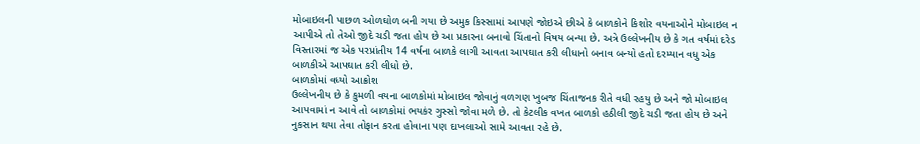મોબાઇલની પાછળ ઓળઘોળ બની ગયા છે અમુક કિસ્સામાં આપણે જોઇએ છીએ કે બાળકોને કિશોર વયનાઓને મોબાઇલ ન આપીએ તો તેઓ જીદે ચડી જતા હોય છે આ પ્રકારના બનાવો ચિંતાનો વિષય બન્યા છે. અત્રે ઉલ્લેખનીય છે કે ગત વર્ષમાં દરેડ વિસ્તારમાં જ એક પરપ્રાંતીય 14 વર્ષના બાળકે લાગી આવતા આપઘાત કરી લીધાનો બનાવ બન્યો હતો દરમ્યાન વધુ એક બાળકીએ આપઘાત કરી લીધો છે.
બાળકોમાં વધ્યો આક્રોશ
ઉલ્લેખનીય છે કે કુમળી વયના બાળકોમાં મોબાઇલ જોવાનું વળગણ ખુબજ ચિંતાજનક રીતે વધી રહયુ છે અને જો મોબાઇલ આપવામાં ન આવે તો બાળકોમાં ભયકંર ગુસ્સો જોવા મળે છે. તો કેટલીક વખત બાળકો હઠીલી જીદે ચડી જતા હોય છે અને નુકસાન થયા તેવા તોફાન કરતા હોવાના પણ દાખલાઓ સામે આવતા રહે છે.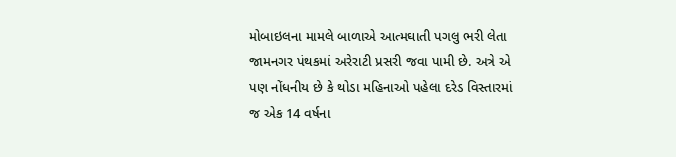મોબાઇલના મામલે બાળાએ આત્મઘાતી પગલુ ભરી લેતા જામનગર પંથકમાં અરેરાટી પ્રસરી જવા પામી છે. અત્રે એ પણ નોંધનીય છે કે થોડા મહિનાઓ પહેલા દરેડ વિસ્તારમાં જ એક 14 વર્ષના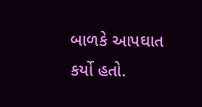બાળકે આપઘાત કર્યો હતો.